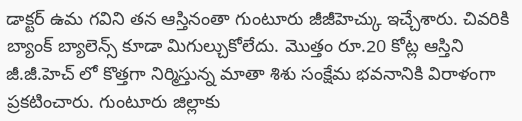డాక్టర్ ఉమ గవిని తన ఆస్తినంతా గుంటూరు జీజీహెచ్కు ఇచ్చేశారు. చివరికి బ్యాంక్ బ్యాలెన్స్ కూడా మిగుల్చుకోలేదు. మొత్తం రూ.20 కోట్ల ఆస్తిని జీ.జీ.హెచ్ లో కొత్తగా నిర్మిస్తున్న మాతా శిశు సంక్షేమ భవనానికి విరాళంగా ప్రకటించారు. గుంటూరు జిల్లాకు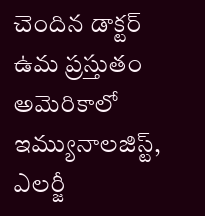చెందిన డాక్టర్ ఉమ ప్రస్తుతం అమెరికాలో ఇమ్యునాలజిస్ట్, ఎలర్జీ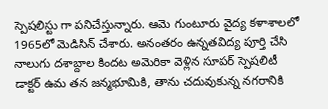స్పెషలిస్టు గా పనిచేస్తున్నారు. ఆమె గుంటూరు వైద్య కళాశాలలో 1965లో మెడిసిన్ చేశారు. అనంతరం ఉన్నతవిద్య పూర్తి చేసి నాలుగు దశాబ్దాల కిందట అమెరికా వెళ్లిన సూపర్ స్పెషలిటీ డాక్టర్ ఉమ తన జన్మభూమికి, తాను చదువుకున్న నగరానికి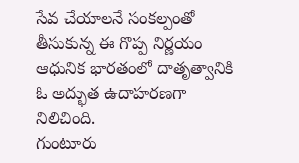సేవ చేయాలనే సంకల్పంతో తీసుకున్న ఈ గొప్ప నిర్ణయం ఆధునిక భారతంలో దాతృత్వానికి ఓ అద్భుత ఉదాహరణగా నిలిచింది.
గుంటూరు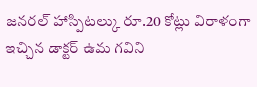జనరల్ హాస్పిటల్కు రూ.20 కోట్లు విరాళంగా ఇచ్చిన డాక్టర్ ఉమ గవిని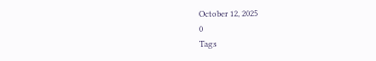October 12, 2025
0
Tags